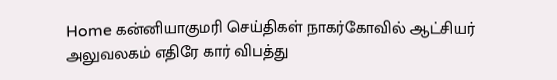Home கன்னியாகுமரி செய்திகள் நாகர்கோவில் ஆட்சியர் அலுவலகம் எதிரே கார் விபத்து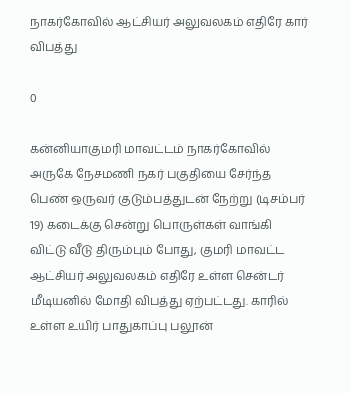நாகர்கோவில் ஆட்சியர் அலுவலகம் எதிரே கார் விபத்து

0

கன்னியாகுமரி மாவட்டம் நாகர்கோவில் அருகே நேசமணி நகர் பகுதியை சேர்ந்த பெண் ஒருவர் குடும்பத்துடன் நேற்று (டிசம்பர் 19) கடைக்கு சென்று பொருள்கள் வாங்கி விட்டு வீடு திரும்பும் போது, குமரி மாவட்ட ஆட்சியர் அலுவலகம் எதிரே உள்ள சென்டர் மீடியனில் மோதி விபத்து ஏற்பட்டது. காரில் உள்ள உயிர் பாதுகாப்பு பலூன்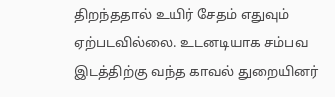திறந்ததால் உயிர் சேதம் எதுவும் ஏற்படவில்லை. உடனடியாக சம்பவ இடத்திற்கு வந்த காவல் துறையினர்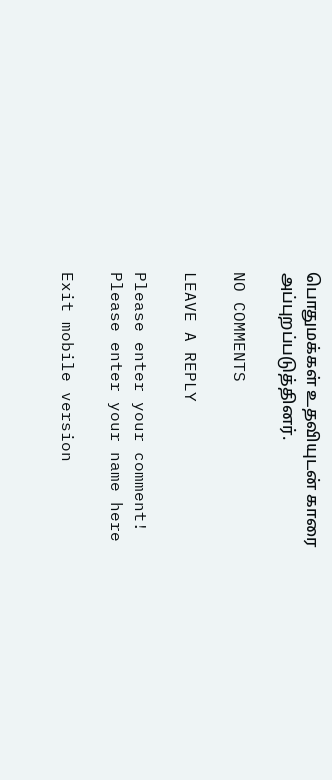பொதுமக்கள் உதவியுடன் காரை அப்புறப்படுத்தினர்.

NO COMMENTS

LEAVE A REPLY

Please enter your comment!
Please enter your name here

Exit mobile version